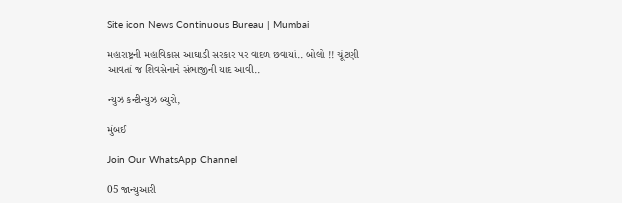Site icon News Continuous Bureau | Mumbai

મહારાષ્ટ્રની મહાવિકાસ આઘાડી સરકાર પર વાદળ છવાયાં.. બોલો !! ચૂંટણી આવતાં જ શિવસેનાને સંભાજીની યાદ આવી..

ન્યુઝ કન્ટીન્યુઝ બ્યુરો,

મુંબઈ

Join Our WhatsApp Channel

05 જાન્યુઆરી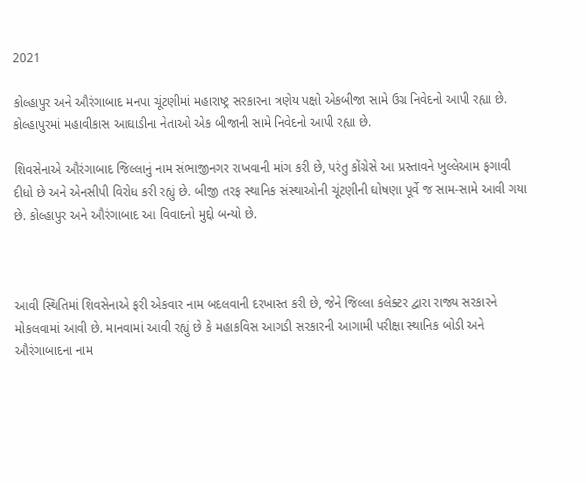2021

કોલ્હાપુર અને ઔરંગાબાદ મનપા ચૂંટણીમાં મહારાષ્ટ્ર સરકારના ત્રણેય પક્ષો એકબીજા સામે ઉગ્ર નિવેદનો આપી રહ્યા છે. કોલ્હાપુરમાં મહાવીકાસ આઘાડીના નેતાઓ એક બીજાની સામે નિવેદનો આપી રહ્યા છે.

શિવસેનાએ ઔરંગાબાદ જિલ્લાનું નામ સંભાજીનગર રાખવાની માંગ કરી છે, પરંતુ કોંગ્રેસે આ પ્રસ્તાવને ખુલ્લેઆમ ફગાવી દીધો છે અને એનસીપી વિરોધ કરી રહ્યું છે. બીજી તરફ સ્થાનિક સંસ્થાઓની ચૂંટણીની ઘોષણા પૂર્વે જ સામ-સામે આવી ગયા છે. કોલ્હાપુર અને ઔરંગાબાદ આ વિવાદનો મુદ્દો બન્યો છે.



આવી સ્થિતિમાં શિવસેનાએ ફરી એકવાર નામ બદલવાની દરખાસ્ત કરી છે, જેને જિલ્લા કલેક્ટર દ્વારા રાજ્ય સરકારને મોકલવામાં આવી છે. માનવામાં આવી રહ્યું છે કે મહાકવિસ આગડી સરકારની આગામી પરીક્ષા સ્થાનિક બોડી અને ઔરંગાબાદના નામ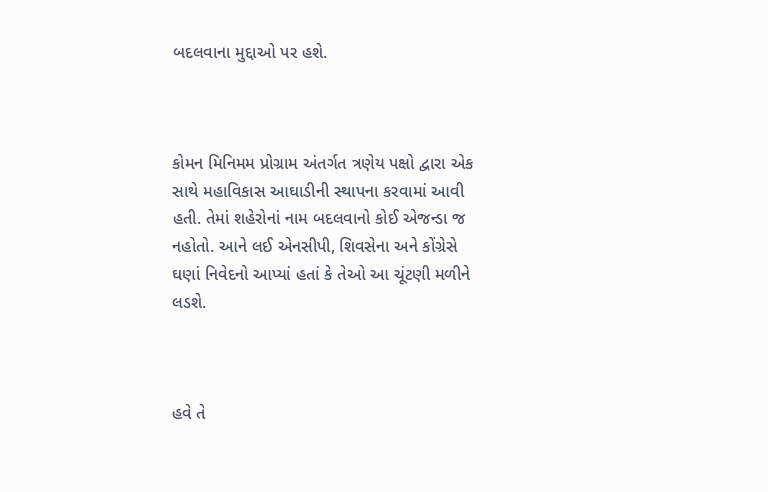બદલવાના મુદ્દાઓ પર હશે.



કોમન મિનિમમ પ્રોગ્રામ અંતર્ગત ત્રણેય પક્ષો દ્વારા એક સાથે મહાવિકાસ આઘાડીની સ્થાપના કરવામાં આવી હતી. તેમાં શહેરોનાં નામ બદલવાનો કોઈ એજન્ડા જ નહોતો. આને લઈ એનસીપી, શિવસેના અને કોંગ્રેસે ઘણાં નિવેદનો આપ્યાં હતાં કે તેઓ આ ચૂંટણી મળીને લડશે.



હવે તે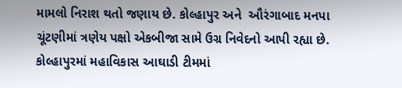મામલો નિરાશ થતો જણાય છે. કોલ્હાપુર અને  ઔરંગાબાદ મનપા ચૂંટણીમાં ત્રણેય પક્ષો એકબીજા સામે ઉગ્ર નિવેદનો આપી રહ્યા છે. કોલ્હાપુરમાં મહાવિકાસ આઘાડી ટીમમાં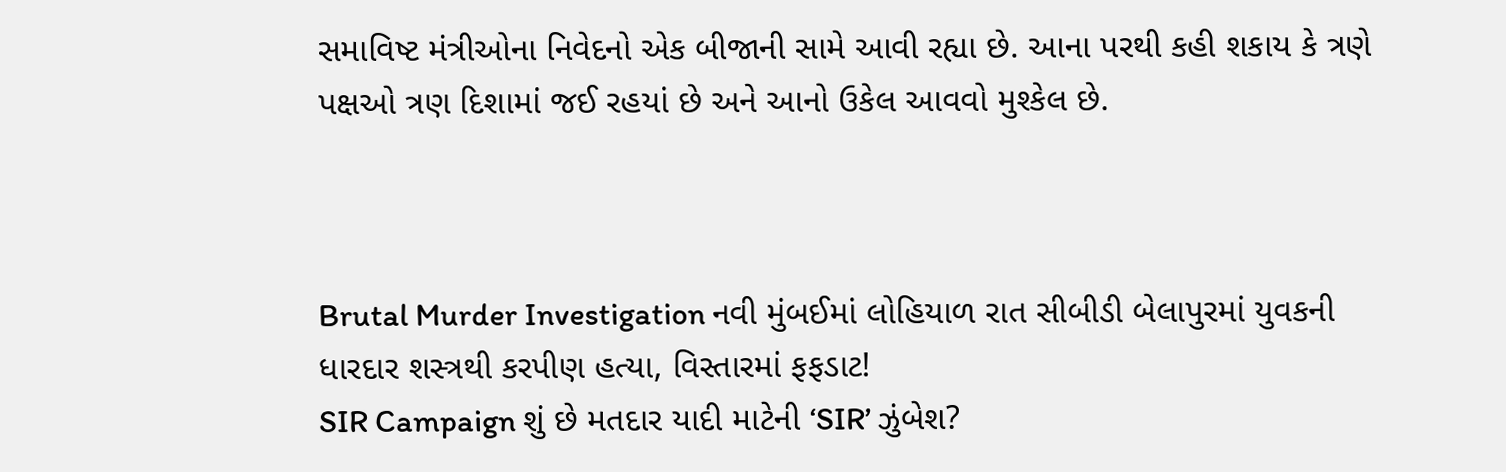સમાવિષ્ટ મંત્રીઓના નિવેદનો એક બીજાની સામે આવી રહ્યા છે. આના પરથી કહી શકાય કે ત્રણે પક્ષઓ ત્રણ દિશામાં જઈ રહયાં છે અને આનો ઉકેલ આવવો મુશ્કેલ છે.



Brutal Murder Investigation નવી મુંબઈમાં લોહિયાળ રાત સીબીડી બેલાપુરમાં યુવકની ધારદાર શસ્ત્રથી કરપીણ હત્યા, વિસ્તારમાં ફફડાટ!
SIR Campaign શું છે મતદાર યાદી માટેની ‘SIR’ ઝુંબેશ?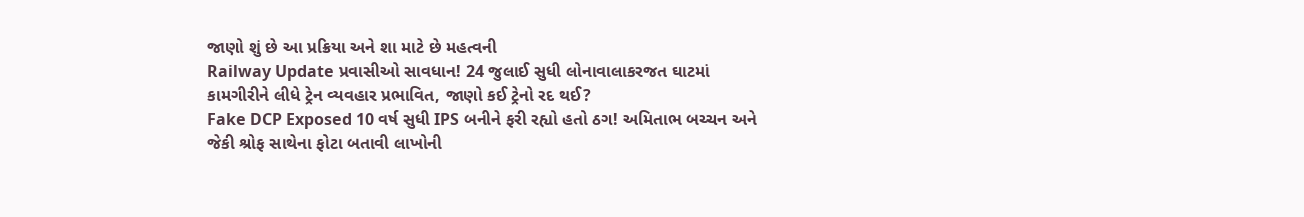જાણો શું છે આ પ્રક્રિયા અને શા માટે છે મહત્વની
Railway Update પ્રવાસીઓ સાવધાન! 24 જુલાઈ સુધી લોનાવાલાકરજત ઘાટમાં કામગીરીને લીધે ટ્રેન વ્યવહાર પ્રભાવિત, જાણો કઈ ટ્રેનો રદ થઈ?
Fake DCP Exposed 10 વર્ષ સુધી IPS બનીને ફરી રહ્યો હતો ઠગ! અમિતાભ બચ્ચન અને જેકી શ્રોફ સાથેના ફોટા બતાવી લાખોની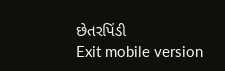છેતરપિંડી
Exit mobile version